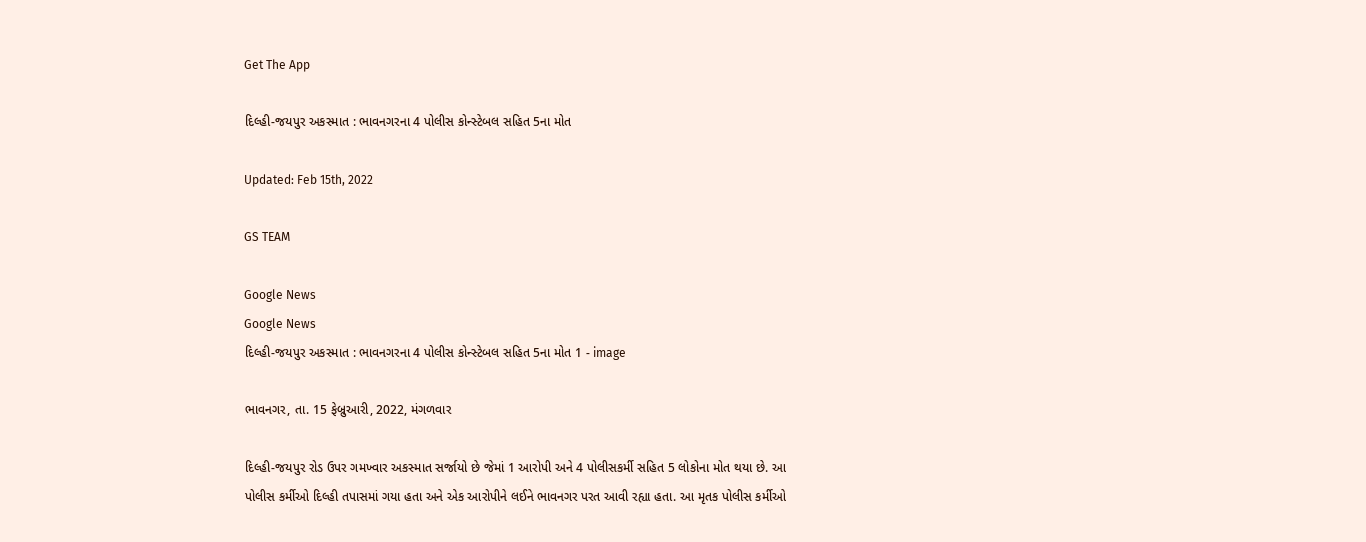Get The App

દિલ્હી-જયપુર અકસ્માત : ભાવનગરના 4 પોલીસ કોન્સ્ટેબલ સહિત 5ના મોત

Updated: Feb 15th, 2022

GS TEAM

Google News
Google News
દિલ્હી-જયપુર અકસ્માત : ભાવનગરના 4 પોલીસ કોન્સ્ટેબલ સહિત 5ના મોત 1 - image

ભાવનગર, તા. 15 ફેબ્રુઆરી, 2022, મંગળવાર

દિલ્હી-જયપુર રોડ ઉપર ગમખ્વાર અકસ્માત સર્જાયો છે જેમાં 1 આરોપી અને 4 પોલીસકર્મી સહિત 5 લોકોના મોત થયા છે. આ પોલીસ કર્મીઓ દિલ્હી તપાસમાં ગયા હતા અને એક આરોપીને લઈને ભાવનગર પરત આવી રહ્યા હતા. આ મૃતક પોલીસ કર્મીઓ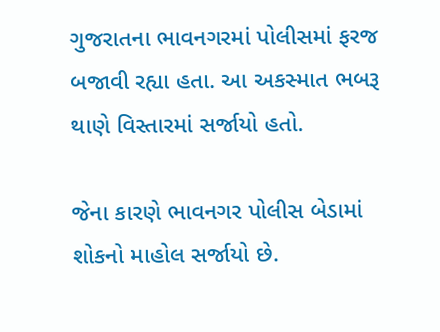ગુજરાતના ભાવનગરમાં પોલીસમાં ફરજ બજાવી રહ્યા હતા. આ અકસ્માત ભબરૂ થાણે વિસ્તારમાં સર્જાયો હતો.

જેના કારણે ભાવનગર પોલીસ બેડામાં શોકનો માહોલ સર્જાયો છે.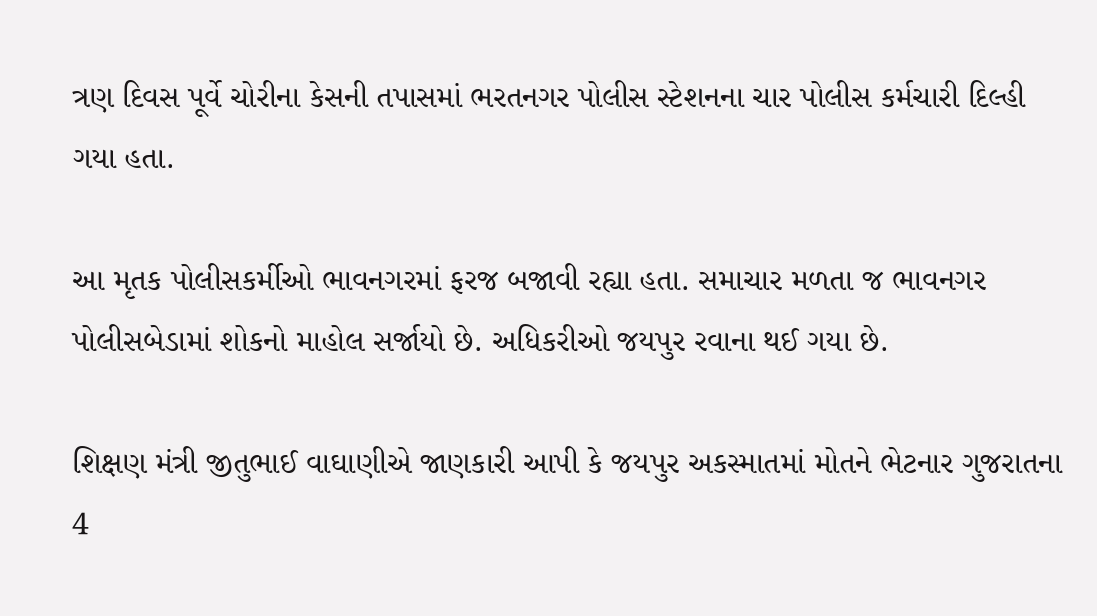ત્રણ દિવસ પૂર્વે ચોરીના કેસની તપાસમાં ભરતનગર પોલીસ સ્ટેશનના ચાર પોલીસ કર્મચારી દિલ્હી ગયા હતા.

આ મૃતક પોલીસકર્મીઓ ભાવનગરમાં ફરજ બજાવી રહ્યા હતા. સમાચાર મળતા જ ભાવનગર પોલીસબેડામાં શોકનો માહોલ સર્જાયો છે. અધિકરીઓ જયપુર રવાના થઈ ગયા છે.

શિક્ષણ મંત્રી જીતુભાઈ વાઘાણીએ જાણકારી આપી કે જયપુર અકસ્માતમાં મોતને ભેટનાર ગુજરાતના 4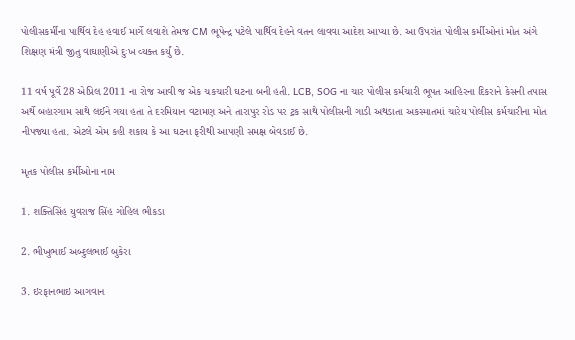પોલીસકર્મીના પાર્થિવ દેહ હવાઈ માર્ગે લવાશે તેમજ CM ભૂપેન્દ્ર પટેલે પાર્થિવ દેહને વતન લાવવા આદેશ આપ્યા છે. આ ઉપરાંત પોલીસ કર્મીઓનાં મોત અંગે શિક્ષણ મંત્રી જીતુ વાઘાણીએ દુઃખ વ્યક્ત કર્યું છે.

11 વર્ષ પૂર્વે 28 એપ્રિલ 2011 ના રોજ આવી જ એક ચકચારી ઘટના બની હતી. LCB, SOG ના ચાર પોલીસ કર્મચારી ભૂપત આહિરના દિકરાને કેસની તપાસ અર્થે બહારગામ સાથે લઈને ગયા હતા તે દરમિયાન વટામણ અને તારાપુર રોડ પર ટ્રક સાથે પોલીસની ગાડી અથડાતા અકસ્માતમાં ચારેય પોલીસ કર્મચારીના મોત નીપજ્યા હતા. એટલે એમ કહી શકાય કે આ ઘટના ફરીથી આપણી સમક્ષ બેવડાઈ છે.

મૃતક પોલીસ કર્મીઓના નામ

1. શક્તિસિંહ યુવરાજ સિંહ ગોહિલ ભીકડા

2. ભીખુભાઈ અબ્દુલભાઈ બુકેરા

3. ઇરફાનભાઇ આગવાન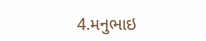4.મનુભાઇ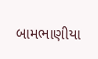બામભાણીયા